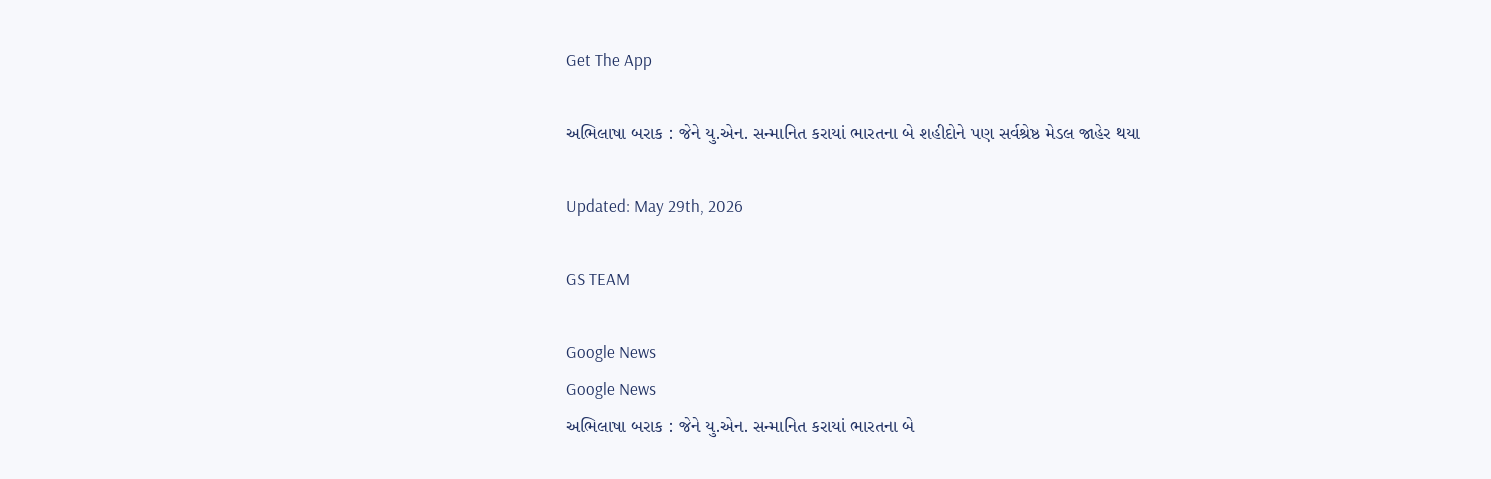Get The App

અભિલાષા બરાક : જેને યુ.એન. સન્માનિત કરાયાં ભારતના બે શહીદોને પણ સર્વશ્રેષ્ઠ મેડલ જાહેર થયા

Updated: May 29th, 2026

GS TEAM

Google News
Google News
અભિલાષા બરાક : જેને યુ.એન. સન્માનિત કરાયાં ભારતના બે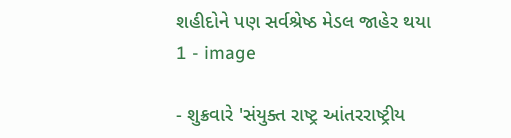શહીદોને પણ સર્વશ્રેષ્ઠ મેડલ જાહેર થયા 1 - image

- શુક્રવારે 'સંયુક્ત રાષ્ટ્ર આંતરરાષ્ટ્રીય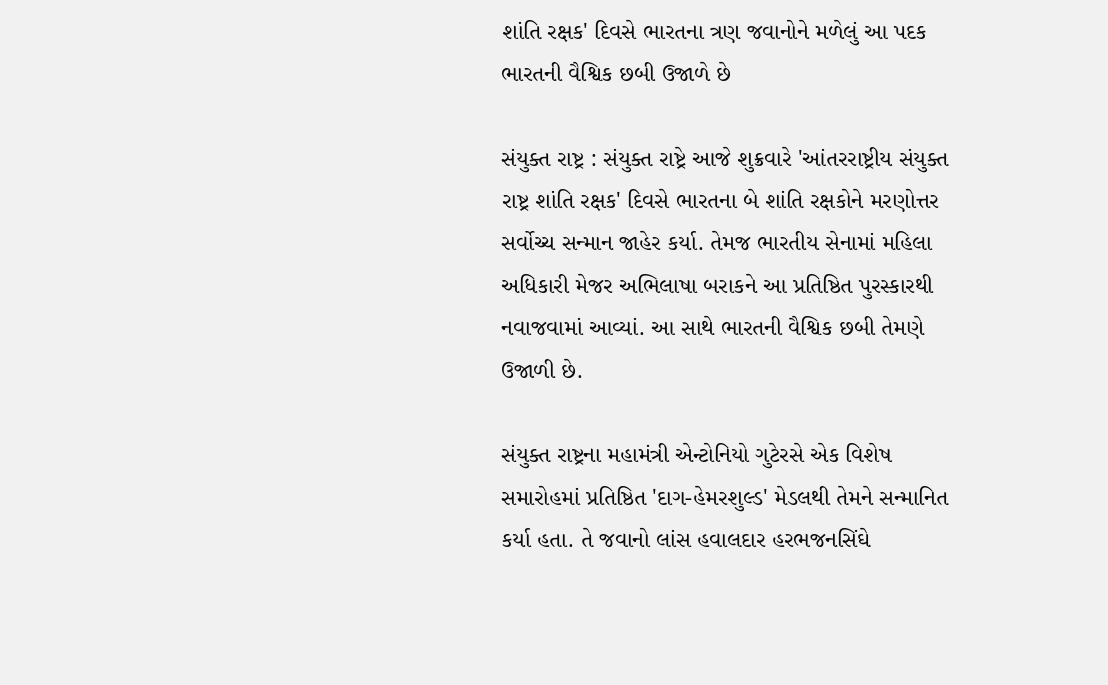શાંતિ રક્ષક' દિવસે ભારતના ત્રણ જવાનોને મળેલું આ પદક ભારતની વૈશ્વિક છબી ઉજાળે છે

સંયુક્ત રાષ્ટ્ર : સંયુક્ત રાષ્ટ્રે આજે શુક્રવારે 'આંતરરાષ્ટ્રીય સંયુક્ત રાષ્ટ્ર શાંતિ રક્ષક' દિવસે ભારતના બે શાંતિ રક્ષકોને મરણોત્તર સર્વોચ્ચ સન્માન જાહેર કર્યા. તેમજ ભારતીય સેનામાં મહિલા અધિકારી મેજર અભિલાષા બરાકને આ પ્રતિષ્ઠિત પુરસ્કારથી નવાજવામાં આવ્યાં. આ સાથે ભારતની વૈશ્વિક છબી તેમણે ઉજાળી છે.

સંયુક્ત રાષ્ટ્રના મહામંત્રી એન્ટોનિયો ગુટેરસે એક વિશેષ સમારોહમાં પ્રતિષ્ઠિત 'દાગ-હેમરશુલ્ડ' મેડલથી તેમને સન્માનિત કર્યા હતા. તે જવાનો લાંસ હવાલદાર હરભજનસિંઘે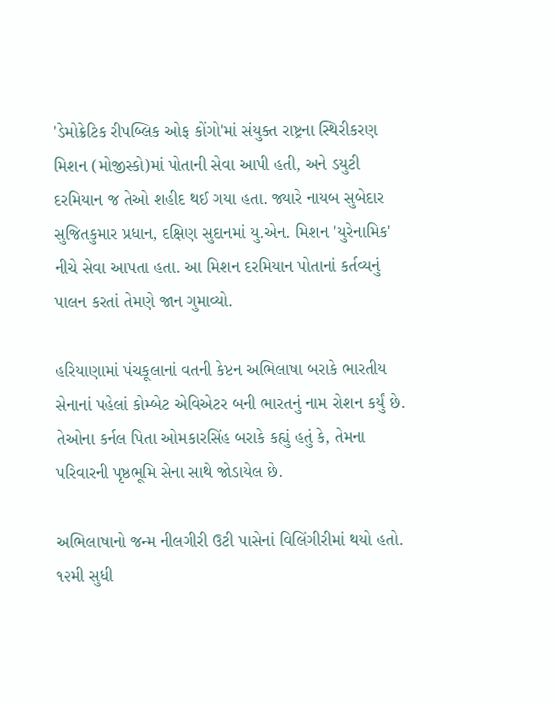'ડેમોક્રેટિક રીપબ્લિક ઓફ કોંગો'માં સંયુક્ત રાષ્ટ્રના સ્થિરીકરણ મિશન (મોજીસ્કો)માં પોતાની સેવા આપી હતી, અને ડયુટી દરમિયાન જ તેઓ શહીદ થઈ ગયા હતા. જ્યારે નાયબ સુબેદાર સુજિતકુમાર પ્રધાન, દક્ષિણ સુદાનમાં યુ.એન. મિશન 'યુરેનામિક' નીચે સેવા આપતા હતા. આ મિશન દરમિયાન પોતાનાં કર્તવ્યનું પાલન કરતાં તેમણે જાન ગુમાવ્યો.

હરિયાણામાં પંચકૂલાનાં વતની કેપ્ટન અભિલાષા બરાકે ભારતીય સેનાનાં પહેલાં કોમ્બેટ એવિએટર બની ભારતનું નામ રોશન કર્યું છે. તેઓના કર્નલ પિતા ઓમકારસિંહ બરાકે કહ્યું હતું કે, તેમના પરિવારની પૃષ્ઠભૂમિ સેના સાથે જોડાયેલ છે.

અભિલાષાનો જન્મ નીલગીરી ઉટી પાસેનાં વિલિંગીરીમાં થયો હતો. ૧૨મી સુધી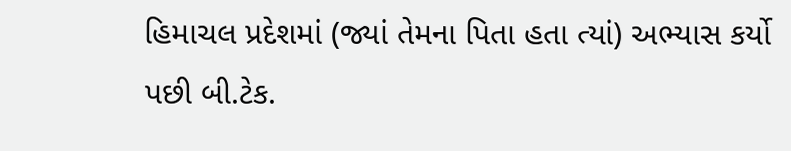હિમાચલ પ્રદેશમાં (જ્યાં તેમના પિતા હતા ત્યાં) અભ્યાસ કર્યો પછી બી.ટેક.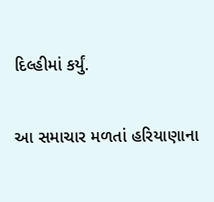દિલ્હીમાં કર્યું.

આ સમાચાર મળતાં હરિયાણાના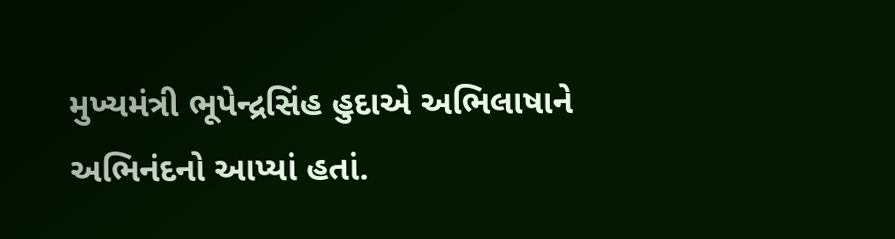મુખ્યમંત્રી ભૂપેન્દ્રસિંહ હુદાએ અભિલાષાને અભિનંદનો આપ્યાં હતાં.